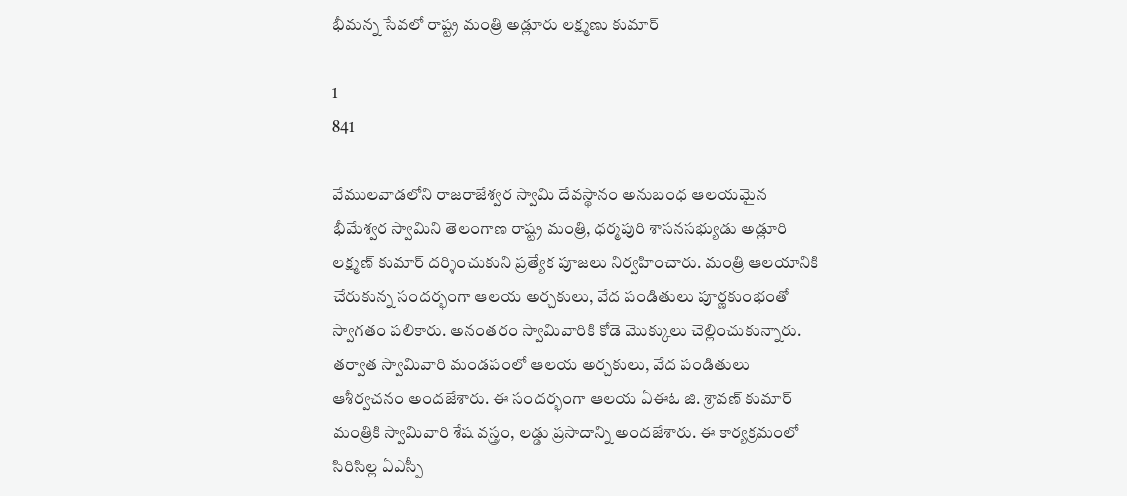భీమన్న సేవలో రాష్ట్ర మంత్రి అడ్లూరు లక్ష్మణు కుమార్

1
841

వేములవాడలోని రాజరాజేశ్వర స్వామి దేవస్థానం అనుబంధ ఆలయమైన భీమేశ్వర స్వామిని తెలంగాణ రాష్ట్ర మంత్రి, ధర్మపురి శాసనసభ్యుడు అడ్లూరి లక్ష్మణ్ కుమార్ దర్శించుకుని ప్రత్యేక పూజలు నిర్వహించారు. మంత్రి ఆలయానికి చేరుకున్న సందర్భంగా ఆలయ అర్చకులు, వేద పండితులు పూర్ణకుంభంతో స్వాగతం పలికారు. అనంతరం స్వామివారికి కోడె మొక్కులు చెల్లించుకున్నారు. తర్వాత స్వామివారి మండపంలో ఆలయ అర్చకులు, వేద పండితులు ఆశీర్వచనం అందజేశారు. ఈ సందర్భంగా ఆలయ ఏఈఓ జి. శ్రావణ్ కుమార్ మంత్రికి స్వామివారి శేష వస్త్రం, లడ్డు ప్రసాదాన్ని అందజేశారు. ఈ కార్యక్రమంలో సిరిసిల్ల ఏఎస్పీ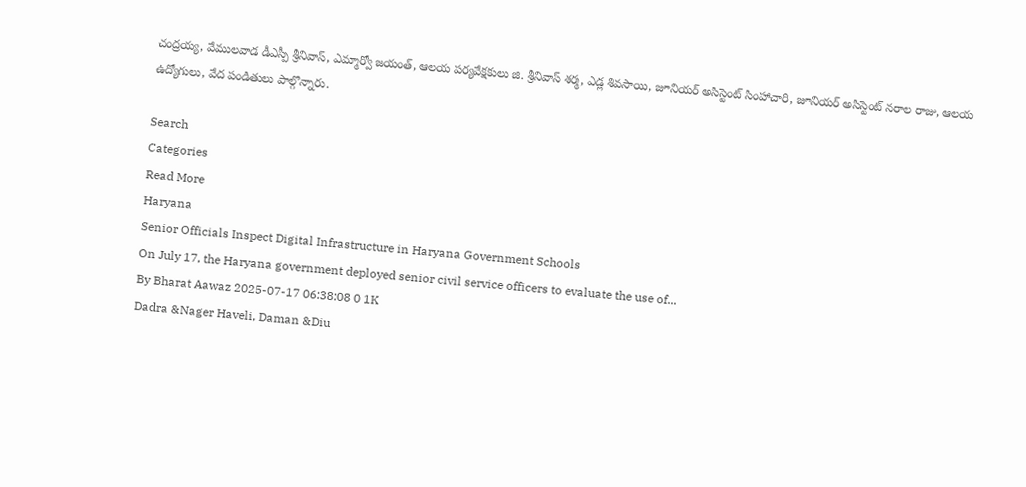చంద్రయ్య, వేములవాడ డీఎస్పీ శ్రీనివాస్, ఎమ్మార్వో జయంత్, ఆలయ పర్యవేక్షకులు జి. శ్రీనివాస్ శర్మ, ఎడ్ల శివసాయి, జూనియర్ అసిస్టెంట్ సింహాచారి, జూనియర్ అసిస్టెంట్ నరాల రాజు, ఆలయ ఉద్యోగులు, వేద పండితులు పాల్గొన్నారు.

Search
Categories
Read More
Haryana
Senior Officials Inspect Digital Infrastructure in Haryana Government Schools
On July 17, the Haryana government deployed senior civil service officers to evaluate the use of...
By Bharat Aawaz 2025-07-17 06:38:08 0 1K
Dadra &Nager Haveli, Daman &Diu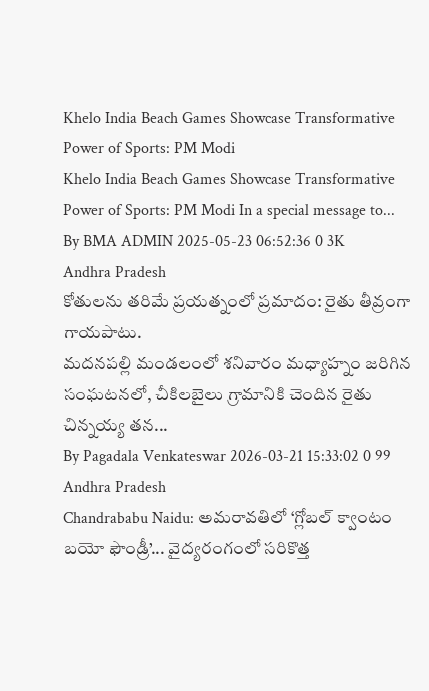Khelo India Beach Games Showcase Transformative Power of Sports: PM Modi
Khelo India Beach Games Showcase Transformative Power of Sports: PM Modi In a special message to...
By BMA ADMIN 2025-05-23 06:52:36 0 3K
Andhra Pradesh
కోతులను తరిమే ప్రయత్నంలో ప్రమాదం: రైతు తీవ్రంగా గాయపాటు.
మదనపల్లి మండలంలో శనివారం మధ్యాహ్నం జరిగిన సంఘటనలో, చీకిలబైలు గ్రామానికి చెందిన రైతు చిన్నయ్య తన...
By Pagadala Venkateswar 2026-03-21 15:33:02 0 99
Andhra Pradesh
Chandrababu Naidu: అమరావతిలో ‘గ్లోబల్ క్వాంటం బయో ఫౌండ్రీ’... వైద్యరంగంలో సరికొత్త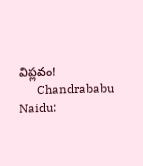విప్లవం!
      Chandrababu Naidu: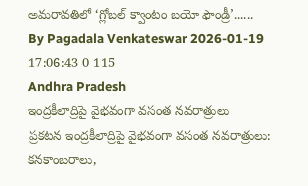అమరావతిలో ‘గ్లోబల్ క్వాంటం బయో ఫౌండ్రీ’......
By Pagadala Venkateswar 2026-01-19 17:06:43 0 115
Andhra Pradesh
ఇంద్రకీలాద్రిపై వైభవంగా వసంత నవరాత్రులు
ప్రకటన ఇంద్రకీలాద్రిపై వైభవంగా వసంత నవరాత్రులు: కనకాంబరాలు,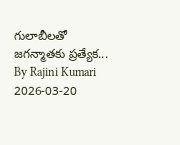గులాబీలతో జగన్మాతకు ప్రత్యేక...
By Rajini Kumari 2026-03-20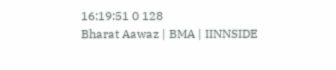16:19:51 0 128
Bharat Aawaz | BMA | IINNSIDE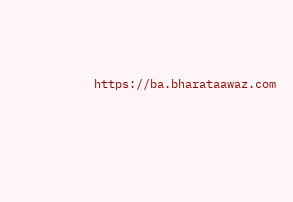https://ba.bharataawaz.com